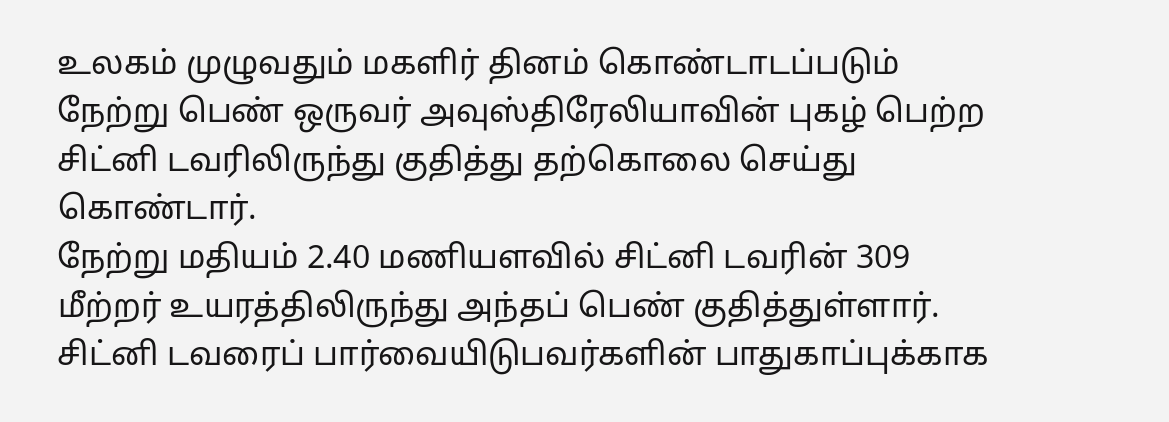உலகம் முழுவதும் மகளிர் தினம் கொண்டாடப்படும் நேற்று பெண் ஒருவர் அவுஸ்திரேலியாவின் புகழ் பெற்ற சிட்னி டவரிலிருந்து குதித்து தற்கொலை செய்து கொண்டார்.
நேற்று மதியம் 2.40 மணியளவில் சிட்னி டவரின் 309 மீற்றர் உயரத்திலிருந்து அந்தப் பெண் குதித்துள்ளார்.
சிட்னி டவரைப் பார்வையிடுபவர்களின் பாதுகாப்புக்காக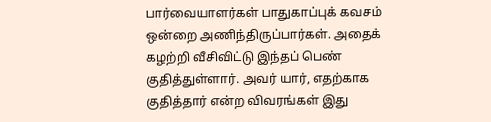பார்வையாளர்கள் பாதுகாப்புக் கவசம் ஒன்றை அணிந்திருப்பார்கள். அதைக் கழற்றி வீசிவிட்டு இந்தப் பெண் குதித்துள்ளார். அவர் யார், எதற்காக குதித்தார் என்ற விவரங்கள் இது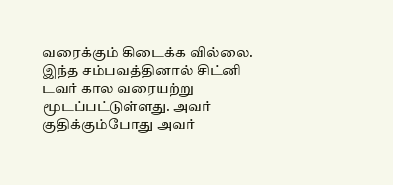வரைக்கும் கிடைக்க வில்லை.
இந்த சம்பவத்தினால் சிட்னி டவர் கால வரையற்று மூடப்பட்டுள்ளது. அவர் குதிக்கும்போது அவர்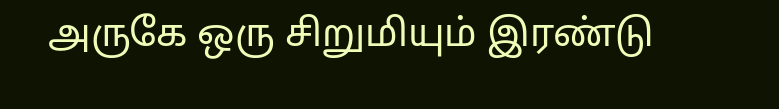அருகே ஒரு சிறுமியும் இரண்டு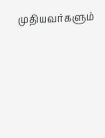முதியவர்களும்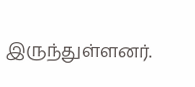இருந்துள்ளனர்.